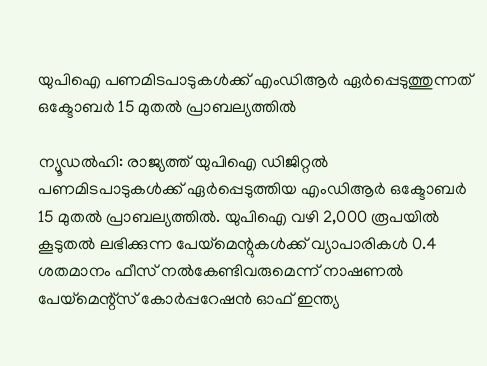യുപിഐ പണമിടപാടുകള്‍ക്ക് എംഡിആർ ഏർപ്പെടുത്തുന്നത് ഒക്ടോബര്‍ 15 മുതല്‍ പ്രാബല്യത്തിൽ

ന്യൂഡല്‍ഹി: രാജ്യത്ത് യുപിഐ ഡിജിറ്റല്‍ പണമിടപാടുകള്‍ക്ക് ഏർപ്പെടുത്തിയ എംഡിആർ ഒക്ടോബര്‍ 15 മുതല്‍ പ്രാബല്യത്തിൽ. യുപിഐ വഴി 2,000 രൂപയില്‍ കൂടുതല്‍ ലഭിക്കുന്ന പേയ്മെന്റുകള്‍ക്ക് വ്യാപാരികള്‍ 0.4 ശതമാനം ഫീസ് നല്‍കേണ്ടിവരുമെന്ന് നാഷണല്‍ പേയ്മെന്റ്‌സ് കോര്‍പ്പറേഷന്‍ ഓഫ് ഇന്ത്യ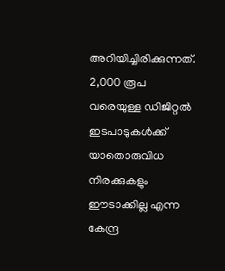അറിയിച്ചിരിക്കുന്നത്. 2,000 രൂപ വരെയുള്ള ഡിജിറ്റല്‍ ഇടപാടുകള്‍ക്ക് യാതൊരുവിധ നിരക്കുകളും ഈടാക്കില്ല എന്ന കേന്ദ്ര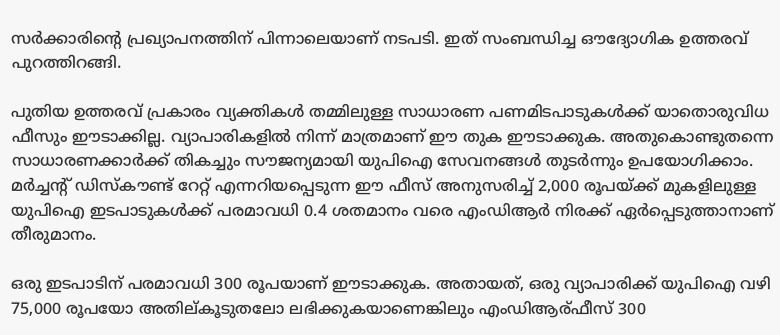സര്‍ക്കാരിന്റെ പ്രഖ്യാപനത്തിന് പിന്നാലെയാണ് നടപടി. ഇത് സംബന്ധിച്ച ഔദ്യോഗിക ഉത്തരവ് പുറത്തിറങ്ങി.

പുതിയ ഉത്തരവ് പ്രകാരം വ്യക്തികള്‍ തമ്മിലുള്ള സാധാരണ പണമിടപാടുകള്‍ക്ക് യാതൊരുവിധ ഫീസും ഈടാക്കില്ല. വ്യാപാരികളില്‍ നിന്ന് മാത്രമാണ് ഈ തുക ഈടാക്കുക. അതുകൊണ്ടുതന്നെ സാധാരണക്കാര്‍ക്ക് തികച്ചും സൗജന്യമായി യുപിഐ സേവനങ്ങള്‍ തുടര്‍ന്നും ഉപയോഗിക്കാം. മര്‍ച്ചന്റ് ഡിസ്‌കൗണ്ട് റേറ്റ് എന്നറിയപ്പെടുന്ന ഈ ഫീസ് അനുസരിച്ച് 2,000 രൂപയ്ക്ക് മുകളിലുള്ള യുപിഐ ഇടപാടുകള്‍ക്ക് പരമാവധി 0.4 ശതമാനം വരെ എംഡിആര്‍ നിരക്ക് ഏര്‍പ്പെടുത്താനാണ് തീരുമാനം.

ഒരു ഇടപാടിന് പരമാവധി 300 രൂപയാണ് ഈടാക്കുക. അതായത്, ഒരു വ്യാപാരിക്ക് യുപിഐ വഴി 75,000 രൂപയോ അതില്കൂടുതലോ ലഭിക്കുകയാണെങ്കിലും എംഡിആര്ഫീസ് 300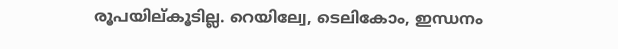രൂപയില്കൂടില്ല. റെയില്വേ, ടെലികോം, ഇന്ധനം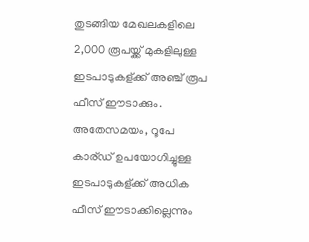തുടങ്ങിയ മേഖലകളിലെ 2,000 രൂപയ്ക്ക് മുകളിലുള്ള ഇടപാടുകള്ക്ക് അഞ്ച് രൂപ ഫീസ് ഈടാക്കും. അതേസമയം, റൂപേ കാര്ഡ് ഉപയോഗിച്ചുള്ള ഇടപാടുകള്ക്ക് അധിക ഫീസ് ഈടാക്കില്ലെന്നും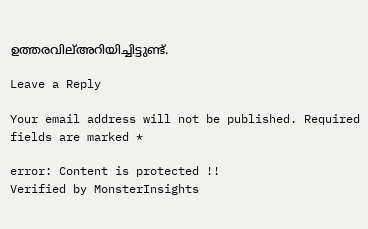ഉത്തരവില്അറിയിച്ചിട്ടുണ്ട്.

Leave a Reply

Your email address will not be published. Required fields are marked *

error: Content is protected !!
Verified by MonsterInsights